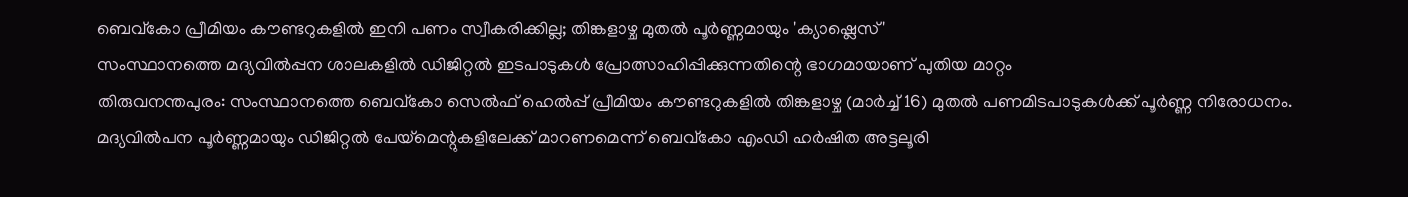ബെവ്കോ പ്രീമിയം കൗണ്ടറുകളിൽ ഇനി പണം സ്വീകരിക്കില്ല; തിങ്കളാഴ്ച മുതൽ പൂർണ്ണമായും 'ക്യാഷ്ലെസ്'
സംസ്ഥാനത്തെ മദ്യവിൽപ്പന ശാലകളിൽ ഡിജിറ്റൽ ഇടപാടുകൾ പ്രോത്സാഹിപ്പിക്കുന്നതിന്റെ ഭാഗമായാണ് പുതിയ മാറ്റം
തിരുവനന്തപുരം: സംസ്ഥാനത്തെ ബെവ്കോ സെൽഫ് ഹെൽപ്പ് പ്രീമിയം കൗണ്ടറുകളിൽ തിങ്കളാഴ്ച (മാർച്ച് 16) മുതൽ പണമിടപാടുകൾക്ക് പൂർണ്ണ നിരോധനം. മദ്യവിൽപന പൂർണ്ണമായും ഡിജിറ്റൽ പേയ്മെന്റുകളിലേക്ക് മാറണമെന്ന് ബെവ്കോ എംഡി ഹർഷിത അട്ടലൂരി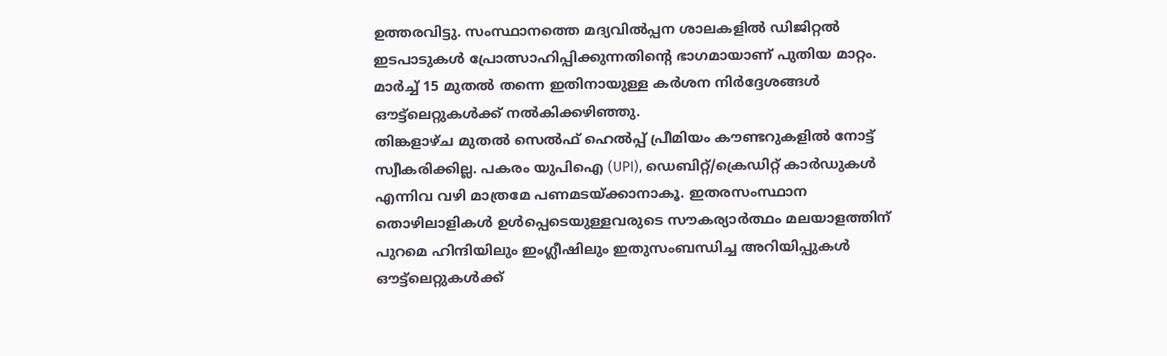ഉത്തരവിട്ടു. സംസ്ഥാനത്തെ മദ്യവിൽപ്പന ശാലകളിൽ ഡിജിറ്റൽ ഇടപാടുകൾ പ്രോത്സാഹിപ്പിക്കുന്നതിന്റെ ഭാഗമായാണ് പുതിയ മാറ്റം. മാർച്ച് 15 മുതൽ തന്നെ ഇതിനായുള്ള കർശന നിർദ്ദേശങ്ങൾ ഔട്ട്ലെറ്റുകൾക്ക് നൽകിക്കഴിഞ്ഞു.
തിങ്കളാഴ്ച മുതൽ സെൽഫ് ഹെൽപ്പ് പ്രീമിയം കൗണ്ടറുകളിൽ നോട്ട് സ്വീകരിക്കില്ല. പകരം യുപിഐ (UPI), ഡെബിറ്റ്/ക്രെഡിറ്റ് കാർഡുകൾ എന്നിവ വഴി മാത്രമേ പണമടയ്ക്കാനാകൂ. ഇതരസംസ്ഥാന തൊഴിലാളികൾ ഉൾപ്പെടെയുള്ളവരുടെ സൗകര്യാർത്ഥം മലയാളത്തിന് പുറമെ ഹിന്ദിയിലും ഇംഗ്ലീഷിലും ഇതുസംബന്ധിച്ച അറിയിപ്പുകൾ ഔട്ട്ലെറ്റുകൾക്ക്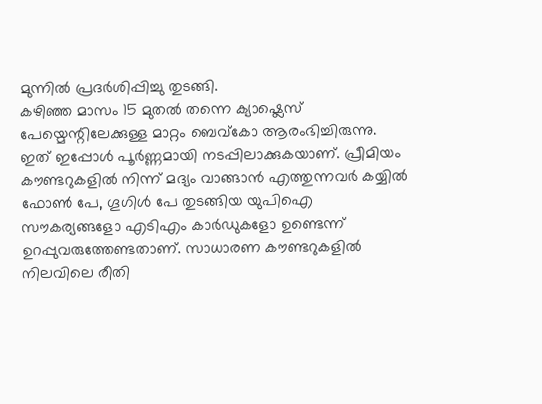മുന്നിൽ പ്രദർശിപ്പിച്ചു തുടങ്ങി.
കഴിഞ്ഞ മാസം 15 മുതൽ തന്നെ ക്യാഷ്ലെസ് പേയ്മെന്റിലേക്കുള്ള മാറ്റം ബെവ്കോ ആരംഭിച്ചിരുന്നു. ഇത് ഇപ്പോൾ പൂർണ്ണമായി നടപ്പിലാക്കുകയാണ്. പ്രീമിയം കൗണ്ടറുകളിൽ നിന്ന് മദ്യം വാങ്ങാൻ എത്തുന്നവർ കയ്യിൽ ഫോൺ പേ, ഗൂഗിൾ പേ തുടങ്ങിയ യുപിഐ സൗകര്യങ്ങളോ എടിഎം കാർഡുകളോ ഉണ്ടെന്ന് ഉറപ്പുവരുത്തേണ്ടതാണ്. സാധാരണ കൗണ്ടറുകളിൽ നിലവിലെ രീതി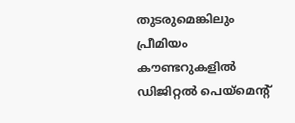തുടരുമെങ്കിലും പ്രീമിയം കൗണ്ടറുകളിൽ ഡിജിറ്റൽ പെയ്മെന്റ്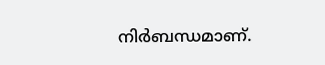നിർബന്ധമാണ്.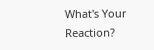What's Your Reaction?